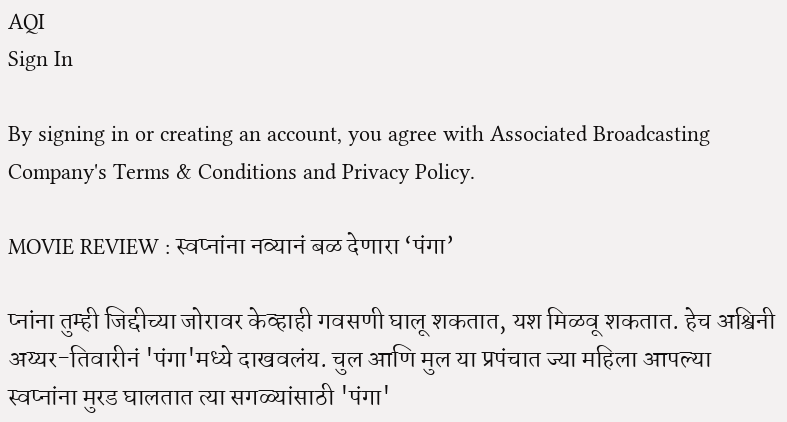AQI
Sign In

By signing in or creating an account, you agree with Associated Broadcasting Company's Terms & Conditions and Privacy Policy.

MOVIE REVIEW : स्वप्नांना नव्यानं बळ देणारा ‘पंगा’

प्नांना तुम्ही जिद्दीच्या जोरावर केव्हाही गवसणी घालू शकतात, यश मिळवू शकतात. हेच अश्विनी अय्यर-तिवारीनं 'पंगा'मध्ये दाखवलंय. चुल आणि मुल या प्रपंचात ज्या महिला आपल्या स्वप्नांना मुरड घालतात त्या सगळ्यांसाठी 'पंगा'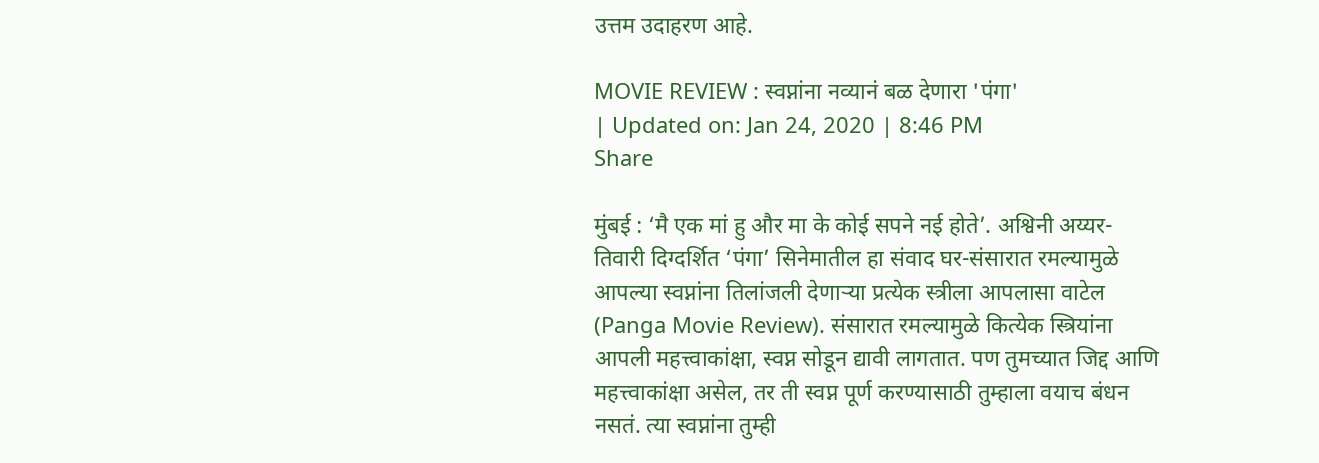उत्तम उदाहरण आहे.

MOVIE REVIEW : स्वप्नांना नव्यानं बळ देणारा 'पंगा'
| Updated on: Jan 24, 2020 | 8:46 PM
Share

मुंबई : ‘मै एक मां हु और मा के कोई सपने नई होते’. अश्विनी अय्यर-तिवारी दिग्दर्शित ‘पंगा’ सिनेमातील हा संवाद घर-संसारात रमल्यामुळे आपल्या स्वप्नांना तिलांजली देणाऱ्या प्रत्येक स्त्रीला आपलासा वाटेल (Panga Movie Review). संसारात रमल्यामुळे कित्येक स्त्रियांना आपली महत्त्वाकांक्षा, स्वप्न सोडून द्यावी लागतात. पण तुमच्यात जिद्द आणि महत्त्वाकांक्षा असेल, तर ती स्वप्न पूर्ण करण्यासाठी तुम्हाला वयाच बंधन नसतं. त्या स्वप्नांना तुम्ही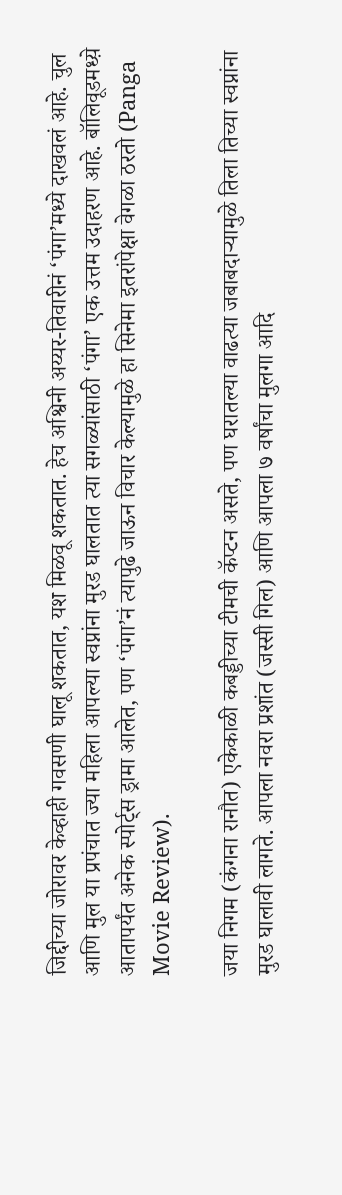जिद्दीच्या जोरावर केव्हाही गवसणी घालू शकतात, यश मिळवू शकतात. हेच अश्विनी अय्यर-तिवारीनं ‘पंगा’मध्ये दाखवलं आहे. चुल आणि मुल या प्रपंचात ज्या महिला आपल्या स्वप्नांना मुरड घालतात त्या सगळ्यांसाठी ‘पंगा’ एक उत्तम उदाहरण आहे. बॉलिवूडमध्य़े आतापर्यंत अनेक स्पोर्ट्स ड्रामा आलेत, पण ‘पंगा’नं त्यापुढे जाऊन विचार केल्यामुळे हा सिनेमा इतरांपेक्षा वेगळा ठरतो (Panga Movie Review).

जया निगम (कंगना रानौत) एकेकाळी कबड्डीच्या टीमची कॅप्टन असते, पण घरातल्या वाढत्या जबाबदाऱ्यामुळे तिला तिच्या स्वप्नांना मुरड घालावी लागते. आपला नवरा प्रशांत (जस्सी गिल) आणि आपला ७ वर्षांचा मुलगा आदि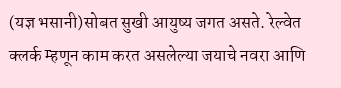(यज्ञ भसानी)सोबत सुखी आयुष्य जगत असते. रेल्वेत क्लर्क म्हणून काम करत असलेल्या जयाचे नवरा आणि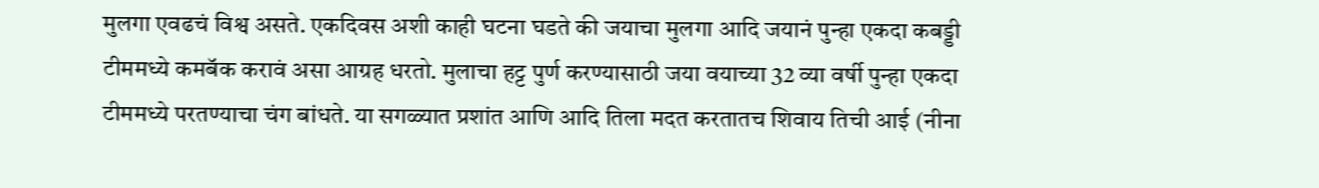मुलगा एवढचं विश्व असते. एकदिवस अशी काही घटना घडते की जयाचा मुलगा आदि जयानं पुन्हा एकदा कबड्डी टीममध्ये कमबॅक करावं असा आग्रह धरतो. मुलाचा हट्ट पुर्ण करण्यासाठी जया वयाच्या 32 व्या वर्षी पुन्हा एकदा टीममध्ये परतण्याचा चंग बांधते. या सगळ्यात प्रशांत आणि आदि तिला मदत करतातच शिवाय तिची आई (नीना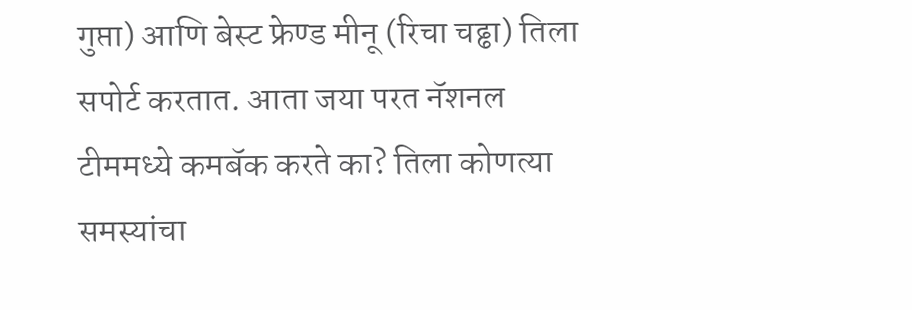गुप्ता) आणि बेस्ट फ्रेण्ड मीनू (रिचा चढ्ढा) तिला सपोर्ट करतात. आता जया परत नॅशनल टीममध्ये कमबॅक करते का? तिला कोणत्या समस्यांचा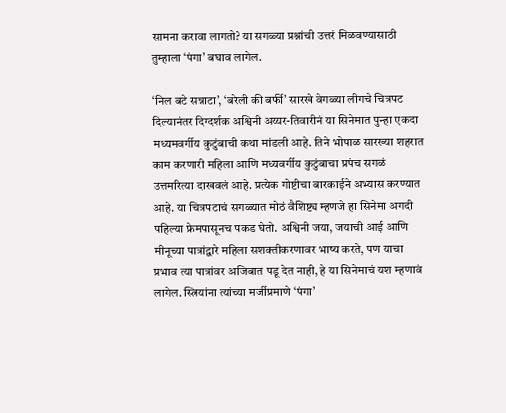सामना करावा लागतो? या सगळ्या प्रश्नांची उत्तरं मिळवण्यासाठी तुम्हाला ‘पंगा’ बघाव लागेल.

‘निल बटे सन्नाटा’, ‘बरेली की बर्फी’ सारखे वेगळ्या लीगचे चित्रपट दिल्यानंतर दिग्दर्शक अश्विनी अय्यर-तिवारीनं या सिनेमात पुन्हा एकदा मध्यमवर्गीय कुटुंबाची कथा मांडली आहे. तिने भोपाळ सारख्या शहरात काम करणारी महिला आणि मध्यवर्गीय कुटुंबाचा प्रपंच सगळं उत्तमरित्या दाखवलं आहे. प्रत्येक गोष्टीचा बारकाईने अभ्यास करण्यात आहे. या चित्रपटाचं सगळ्यात मोठं वैशिष्ट्य म्हणजे हा सिनेमा अगदी पहिल्या फ्रेमपासूनच पकड घेतो. अश्विनी जया, जयाची आई आणि मीनूच्या पात्रांद्वारे महिला सशक्तीकरणावर भाष्य करते, पण याचा प्रभाव त्या पात्रांवर अजिबात पडू देत नाही, हे या सिनेमाचं यश म्हणावं लागेल. स्त्रियांना त्यांच्या मर्जीप्रमाणे ‘पंगा’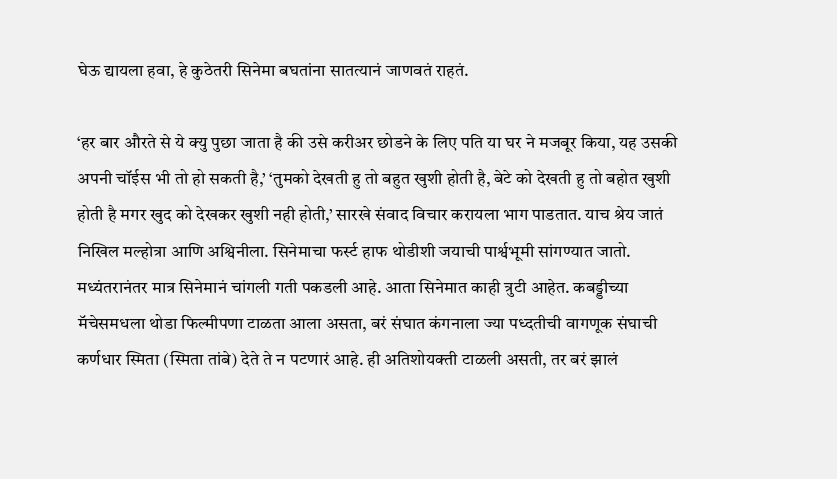घेऊ द्यायला हवा, हे कुठेतरी सिनेमा बघतांना सातत्यानं जाणवतं राहतं.

‘हर बार औरते से ये क्यु पुछा जाता है की उसे करीअर छोडने के लिए पति या घर ने मजबूर किया, यह उसकी अपनी चॉईस भी तो हो सकती है,’ ‘तुमको देखती हु तो बहुत खुशी होती है, बेटे को देखती हु तो बहोत खुशी होती है मगर खुद को देखकर खुशी नही होती,’ सारखे संवाद विचार करायला भाग पाडतात. याच श्रेय जातं निखिल मल्होत्रा आणि अश्विनीला. सिनेमाचा फर्स्ट हाफ थोडीशी जयाची पार्श्वभूमी सांगण्यात जातो. मध्यंतरानंतर मात्र सिनेमानं चांगली गती पकडली आहे. आता सिनेमात काही त्रुटी आहेत. कबड्डीच्या मॅचेसमधला थोडा फिल्मीपणा टाळता आला असता, बरं संघात कंगनाला ज्या पध्दतीची वागणूक संघाची कर्णधार स्मिता (स्मिता तांबे) देते ते न पटणारं आहे. ही अतिशोयक्ती टाळली असती, तर बरं झालं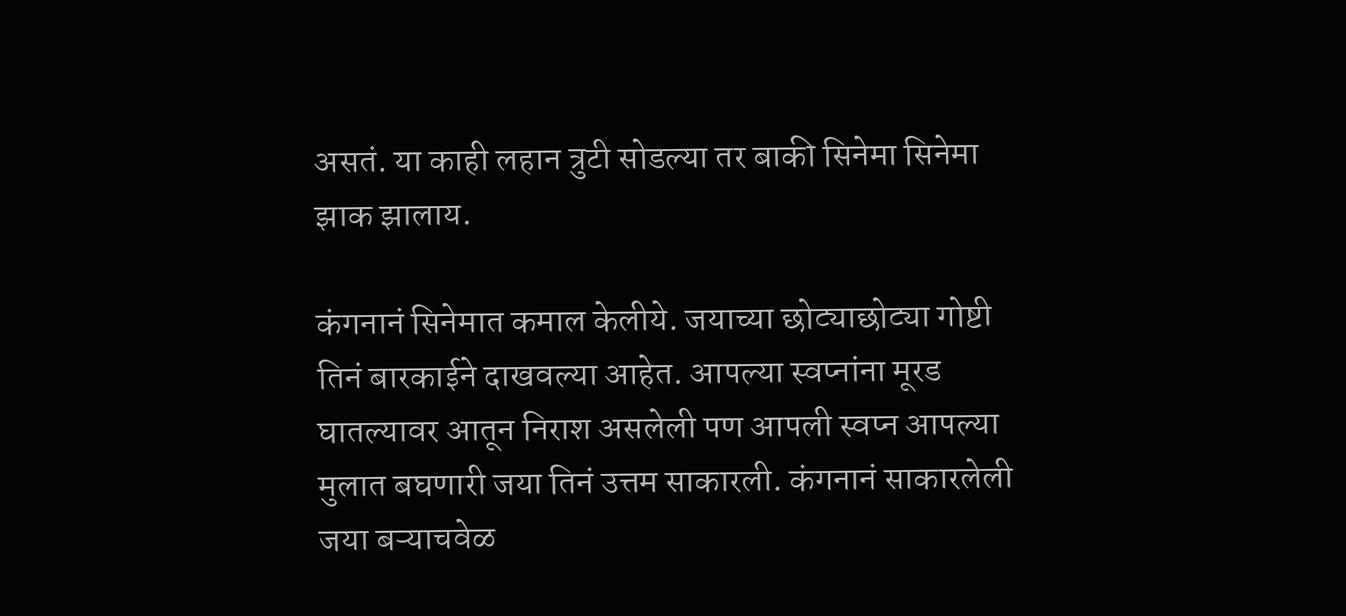असतं. या काही लहान त्रुटी सोडल्या तर बाकी सिनेमा सिनेमा झाक झालाय.

कंगनानं सिनेमात कमाल केलीये. जयाच्या छोट्याछोट्या गोष्टी तिनं बारकाईने दाखवल्या आहेत. आपल्या स्वप्नांना मूरड घातल्यावर आतून निराश असलेली पण आपली स्वप्न आपल्या मुलात बघणारी जया तिनं उत्तम साकारली. कंगनानं साकारलेली जया बऱ्याचवेळ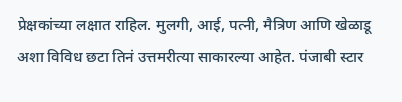प्रेक्षकांच्या लक्षात राहिल. मुलगी, आई, पत्नी, मैत्रिण आणि खेळाडू अशा विविध छटा तिनं उत्तमरीत्या साकारल्या आहेत. पंजाबी स्टार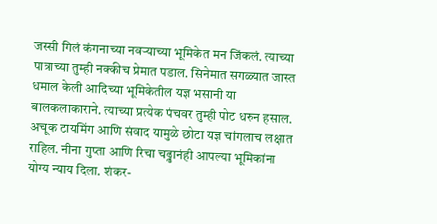जस्सी गिलं कंगनाच्या नवऱ्याच्या भूमिकेत मन जिंकलं. त्याच्या पात्राच्या तुम्ही नक्कीच प्रेमात पडाल. सिनेमात सगळ्यात जास्त धमाल केली आदिच्या भूमिकेतील यज्ञ भसानी या बालकलाकाराने. त्याच्या प्रत्येक पंचवर तुम्ही पोट धरुन हसाल. अचूक टायमिंग आणि संवाद यामुळे छोटा यज्ञ चांगलाच लक्षात राहिल. नीना गुप्ता आणि रिचा चढ्ढानंही आपल्या भूमिकांना योग्य न्याय दिला. शंकर-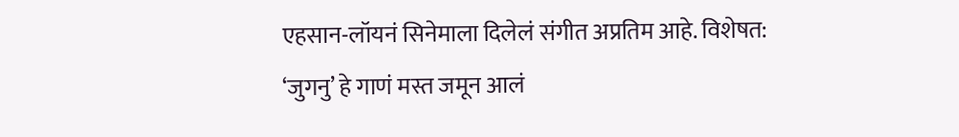एहसान-लॉयनं सिनेमाला दिलेलं संगीत अप्रतिम आहे. विशेषत: ‘जुगनु’ हे गाणं मस्त जमून आलं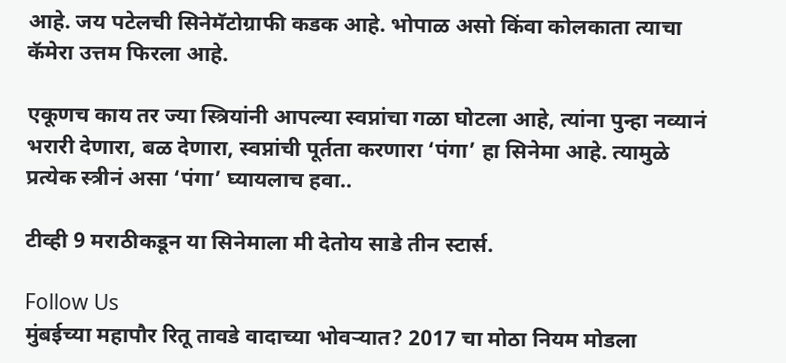आहे. जय पटेलची सिनेमॅटोग्राफी कडक आहे. भोपाळ असो किंवा कोलकाता त्याचा कॅमेरा उत्तम फिरला आहे.

एकूणच काय तर ज्या स्त्रियांनी आपल्या स्वप्नांचा गळा घोटला आहे, त्यांना पुन्हा नव्यानं भरारी देणारा, बळ देणारा, स्वप्नांची पूर्तता करणारा ‘पंगा’ हा सिनेमा आहे. त्यामुळे प्रत्येक स्त्रीनं असा ‘पंगा’ घ्यायलाच हवा..

टीव्ही 9 मराठीकडून या सिनेमाला मी देतोय साडे तीन स्टार्स.

Follow Us
मुंबईच्या महापौर रितू तावडे वादाच्या भोवऱ्यात? 2017 चा मोठा नियम मोडला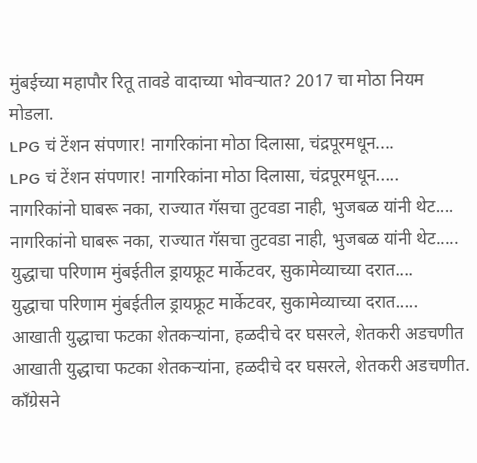मुंबईच्या महापौर रितू तावडे वादाच्या भोवऱ्यात? 2017 चा मोठा नियम मोडला.
LPG चं टेंशन संपणार! नागरिकांना मोठा दिलासा, चंद्रपूरमधून....
LPG चं टेंशन संपणार! नागरिकांना मोठा दिलासा, चंद्रपूरमधून.....
नागरिकांनो घाबरू नका, राज्यात गॅसचा तुटवडा नाही, भुजबळ यांनी थेट....
नागरिकांनो घाबरू नका, राज्यात गॅसचा तुटवडा नाही, भुजबळ यांनी थेट.....
युद्धाचा परिणाम मुंबईतील ड्रायफ्रूट मार्केटवर, सुकामेव्याच्या दरात....
युद्धाचा परिणाम मुंबईतील ड्रायफ्रूट मार्केटवर, सुकामेव्याच्या दरात.....
आखाती युद्धाचा फटका शेतकऱ्यांना, हळदीचे दर घसरले, शेतकरी अडचणीत
आखाती युद्धाचा फटका शेतकऱ्यांना, हळदीचे दर घसरले, शेतकरी अडचणीत.
काँग्रेसने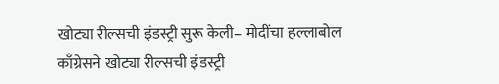खोट्या रील्सची इंडस्ट्री सुरू केली– मोदींचा हल्लाबोल
काँग्रेसने खोट्या रील्सची इंडस्ट्री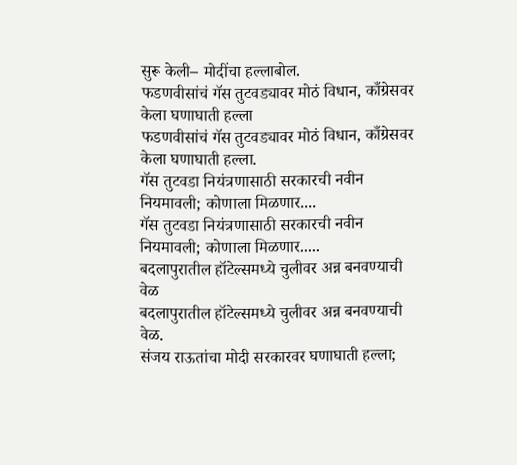सुरू केली– मोदींचा हल्लाबोल.
फडणवीसांचं गॅस तुटवड्यावर मोठं विधान, काँग्रेसवर केला घणाघाती हल्ला
फडणवीसांचं गॅस तुटवड्यावर मोठं विधान, काँग्रेसवर केला घणाघाती हल्ला.
गॅस तुटवडा नियंत्रणासाठी सरकारची नवीन नियमावली; कोणाला मिळणार....
गॅस तुटवडा नियंत्रणासाठी सरकारची नवीन नियमावली; कोणाला मिळणार.....
बदलापुरातील हॉटेल्समध्ये चुलीवर अन्न बनवण्याची वेळ
बदलापुरातील हॉटेल्समध्ये चुलीवर अन्न बनवण्याची वेळ.
संजय राऊतांचा मोदी सरकारवर घणाघाती हल्ला;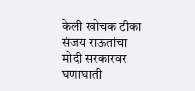केली खोचक टीका
संजय राऊतांचा मोदी सरकारवर घणाघाती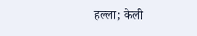हल्ला; केली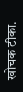खोचक टीका.